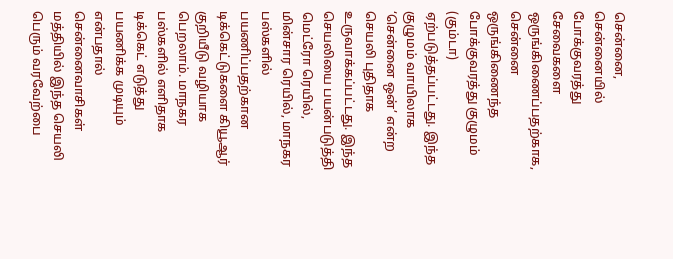சென்னை,
சென்னையில் போக்குவரத்து சேவைகளை ஒருங்கிணைப்பதற்காக, சென்னை ஒருங்கிணைந்த போக்குவரத்து குழுமம் (கும்டா) ஏற்படுத்தப்பட்டது. இந்த குழுமம் வாயிலாக ‘சென்னை ஒன்’ என்ற செயலி புதிதாக உருவாக்கப்பட்டது. இந்த செயலியை பயன்படுத்தி மெட்ரோ ரெயில், மின்சார ரெயில், மாநகர பஸ்களில் பயணிப்பதற்கான டிக்கெட்டுகளை கியூஆர் குறியீடு வழியாக பெறலாம். மாநகர பஸ்களில் எளிதாக டிக்கெட் எடுத்து பயணிக்க முடியும் என்பதால் சென்னைவாசிகள் மத்தியில் இந்த செயலி பெரும் வரவேற்பை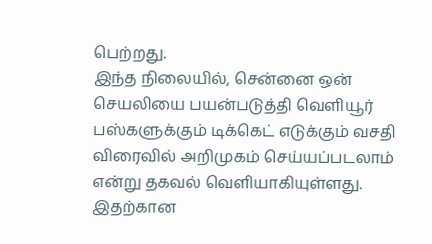பெற்றது.
இந்த நிலையில், சென்னை ஒன் செயலியை பயன்படுத்தி வெளியூர் பஸ்களுக்கும் டிக்கெட் எடுக்கும் வசதி விரைவில் அறிமுகம் செய்யப்படலாம் என்று தகவல் வெளியாகியுள்ளது. இதற்கான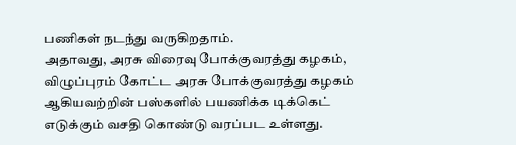பணிகள் நடந்து வருகிறதாம்.
அதாவது, அரசு விரைவு போக்குவரத்து கழகம், விழுப்புரம் கோட்ட அரசு போக்குவரத்து கழகம் ஆகியவற்றின் பஸ்களில் பயணிக்க டிக்கெட் எடுக்கும் வசதி கொண்டு வரப்பட உள்ளது.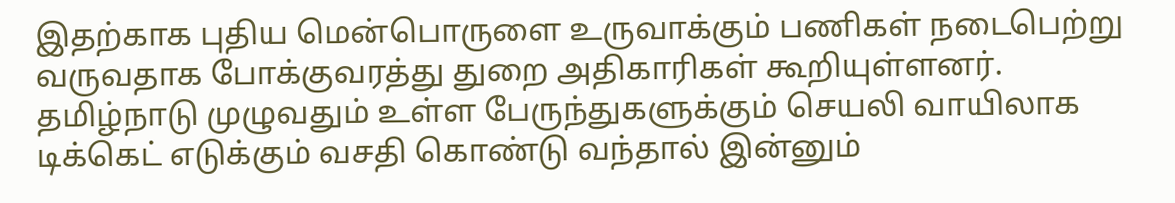இதற்காக புதிய மென்பொருளை உருவாக்கும் பணிகள் நடைபெற்று வருவதாக போக்குவரத்து துறை அதிகாரிகள் கூறியுள்ளனர். தமிழ்நாடு முழுவதும் உள்ள பேருந்துகளுக்கும் செயலி வாயிலாக டிக்கெட் எடுக்கும் வசதி கொண்டு வந்தால் இன்னும்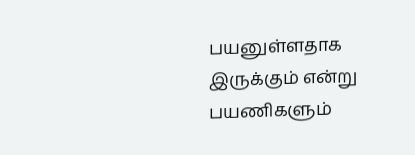பயனுள்ளதாக இருக்கும் என்று பயணிகளும்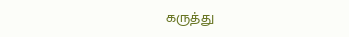கருத்து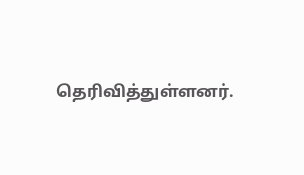தெரிவித்துள்ளனர்.